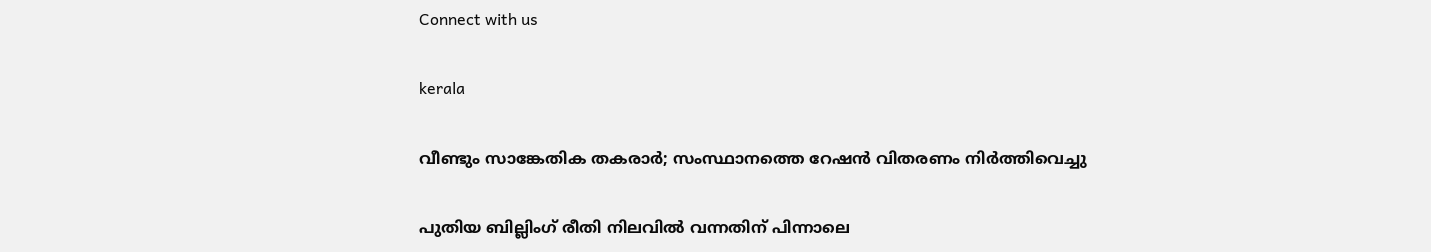Connect with us

kerala

വീണ്ടും സാങ്കേതിക തകരാർ; സംസ്ഥാനത്തെ റേഷൻ വിതരണം നിർത്തിവെച്ചു

പുതിയ ബില്ലിംഗ് രീതി നിലവിൽ വന്നതിന് പിന്നാലെ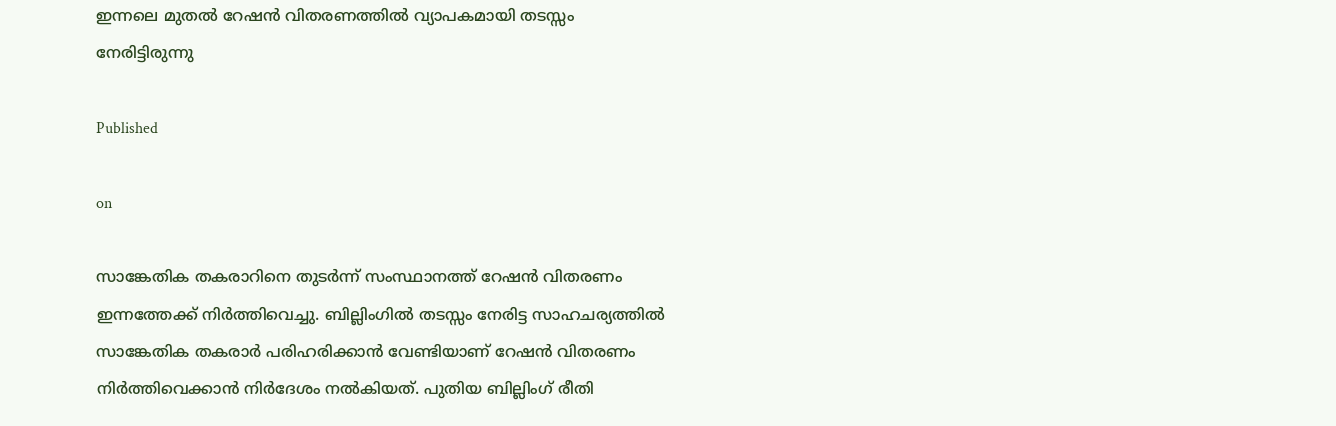ഇന്നലെ മുതൽ റേഷൻ വിതരണത്തിൽ വ്യാപകമായി തടസ്സം നേരിട്ടിരുന്നു

Published

on

സാങ്കേതിക തകരാറിനെ തുടർന്ന് സംസ്ഥാനത്ത് റേഷൻ വിതരണം ഇന്നത്തേക്ക് നിർത്തിവെച്ചു. ബില്ലിംഗിൽ തടസ്സം നേരിട്ട സാഹചര്യത്തിൽ സാങ്കേതിക തകരാർ പരിഹരിക്കാൻ വേണ്ടിയാണ് റേഷൻ വിതരണം നിർത്തിവെക്കാൻ നിർദേശം നൽകിയത്. പുതിയ ബില്ലിംഗ് രീതി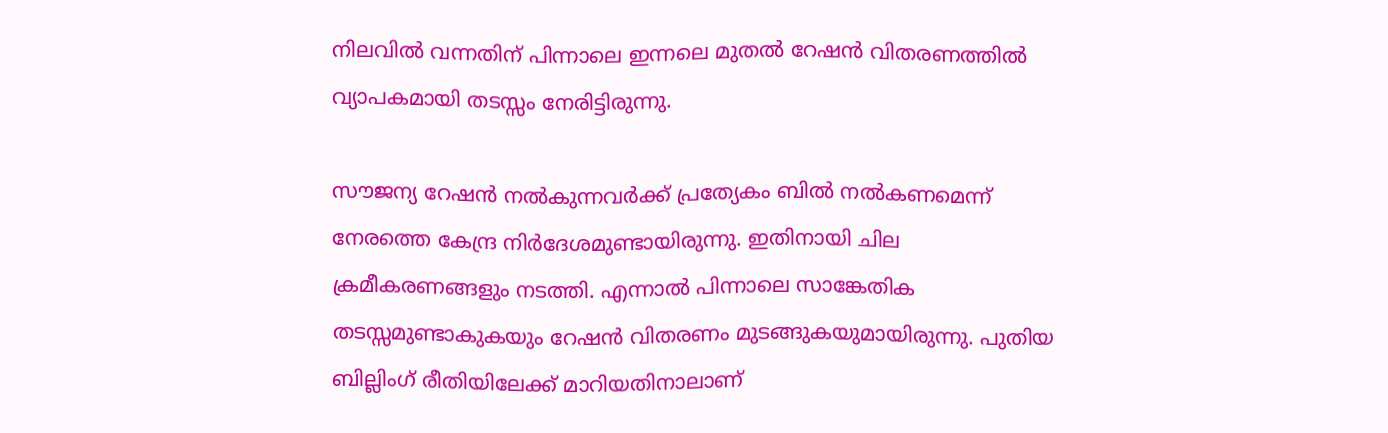നിലവിൽ വന്നതിന് പിന്നാലെ ഇന്നലെ മുതൽ റേഷൻ വിതരണത്തിൽ വ്യാപകമായി തടസ്സം നേരിട്ടിരുന്നു.

സൗജന്യ റേഷൻ നൽകുന്നവർക്ക് പ്രത്യേകം ബിൽ നൽകണമെന്ന് നേരത്തെ കേന്ദ്ര നിർദേശമുണ്ടായിരുന്നു. ഇതിനായി ചില ക്രമീകരണങ്ങളും നടത്തി. എന്നാൽ പിന്നാലെ സാങ്കേതിക തടസ്സമുണ്ടാകുകയും റേഷൻ വിതരണം മുടങ്ങുകയുമായിരുന്നു. പുതിയ ബില്ലിംഗ് രീതിയിലേക്ക് മാറിയതിനാലാണ്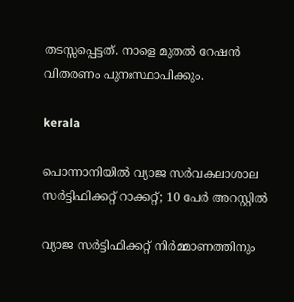തടസ്സപ്പെട്ടത്. നാളെ മുതൽ റേഷൻ വിതരണം പുനഃസ്ഥാപിക്കും.

kerala

പൊന്നാനിയില്‍ വ്യാജ സര്‍വകലാശാല സര്‍ട്ടിഫിക്കറ്റ് റാക്കറ്റ്; 10 പേര്‍ അറസ്റ്റില്‍

വ്യാജ സര്‍ട്ടിഫിക്കറ്റ് നിര്‍മ്മാണത്തിനും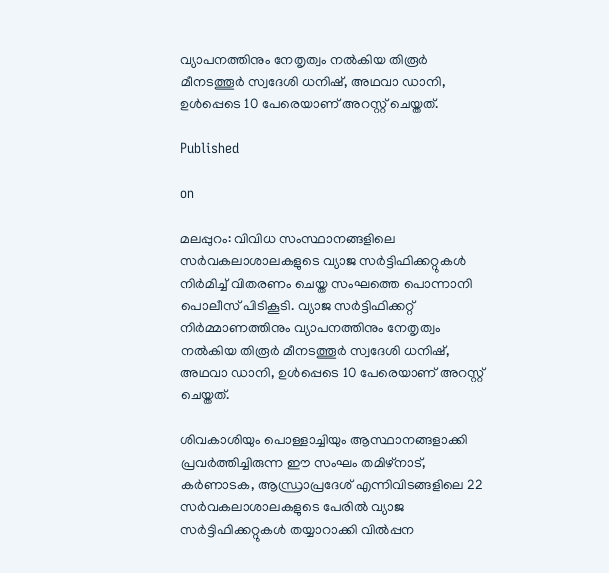വ്യാപനത്തിനും നേതൃത്വം നല്‍കിയ തിരൂര്‍ മീനടത്തൂര്‍ സ്വദേശി ധനിഷ്, അഥവാ ഡാനി, ഉള്‍പ്പെടെ 10 പേരെയാണ് അറസ്റ്റ് ചെയ്തത്.

Published

on

മലപ്പുറം: വിവിധ സംസ്ഥാനങ്ങളിലെ സര്‍വകലാശാലകളുടെ വ്യാജ സര്‍ട്ടിഫിക്കറ്റുകള്‍ നിര്‍മിച്ച് വിതരണം ചെയ്ത സംഘത്തെ പൊന്നാനി പൊലീസ് പിടികൂടി. വ്യാജ സര്‍ട്ടിഫിക്കറ്റ് നിര്‍മ്മാണത്തിനും വ്യാപനത്തിനും നേതൃത്വം നല്‍കിയ തിരൂര്‍ മീനടത്തൂര്‍ സ്വദേശി ധനിഷ്, അഥവാ ഡാനി, ഉള്‍പ്പെടെ 10 പേരെയാണ് അറസ്റ്റ് ചെയ്തത്.

ശിവകാശിയും പൊള്ളാച്ചിയും ആസ്ഥാനങ്ങളാക്കി പ്രവര്‍ത്തിച്ചിരുന്ന ഈ സംഘം തമിഴ്‌നാട്, കര്‍ണാടക, ആന്ധ്രാപ്രദേശ് എന്നിവിടങ്ങളിലെ 22 സര്‍വകലാശാലകളുടെ പേരില്‍ വ്യാജ സര്‍ട്ടിഫിക്കറ്റുകള്‍ തയ്യാറാക്കി വില്‍പ്പന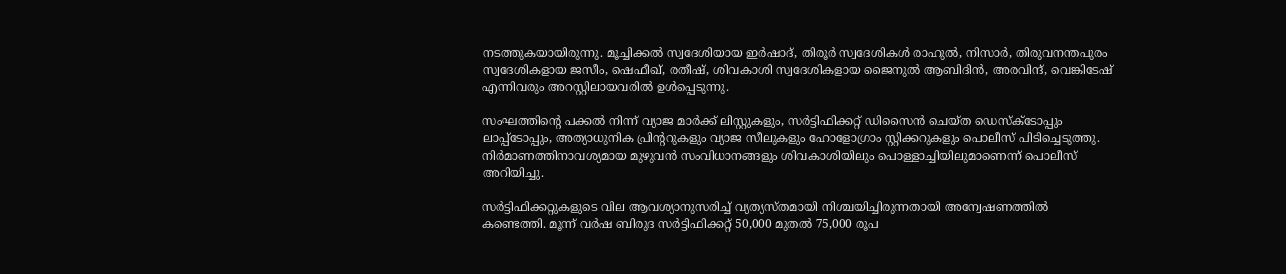നടത്തുകയായിരുന്നു. മൂച്ചിക്കല്‍ സ്വദേശിയായ ഇര്‍ഷാദ്, തിരൂര്‍ സ്വദേശികള്‍ രാഹുല്‍, നിസാര്‍, തിരുവനന്തപുരം സ്വദേശികളായ ജസീം, ഷെഫീഖ്, രതീഷ്, ശിവകാശി സ്വദേശികളായ ജൈനുല്‍ ആബിദിന്‍, അരവിന്ദ്, വെങ്കിടേഷ് എന്നിവരും അറസ്റ്റിലായവരില്‍ ഉള്‍പ്പെടുന്നു.

സംഘത്തിന്റെ പക്കല്‍ നിന്ന് വ്യാജ മാര്‍ക്ക് ലിസ്റ്റുകളും, സര്‍ട്ടിഫിക്കറ്റ് ഡിസൈന്‍ ചെയ്ത ഡെസ്‌ക്ടോപ്പും ലാപ്പ്ടോപ്പും, അത്യാധുനിക പ്രിന്ററുകളും വ്യാജ സീലുകളും ഹോളോഗ്രാം സ്റ്റിക്കറുകളും പൊലീസ് പിടിച്ചെടുത്തു. നിര്‍മാണത്തിനാവശ്യമായ മുഴുവന്‍ സംവിധാനങ്ങളും ശിവകാശിയിലും പൊള്ളാച്ചിയിലുമാണെന്ന് പൊലീസ് അറിയിച്ചു.

സര്‍ട്ടിഫിക്കറ്റുകളുടെ വില ആവശ്യാനുസരിച്ച് വ്യത്യസ്തമായി നിശ്ചയിച്ചിരുന്നതായി അന്വേഷണത്തില്‍ കണ്ടെത്തി. മൂന്ന് വര്‍ഷ ബിരുദ സര്‍ട്ടിഫിക്കറ്റ് 50,000 മുതല്‍ 75,000 രൂപ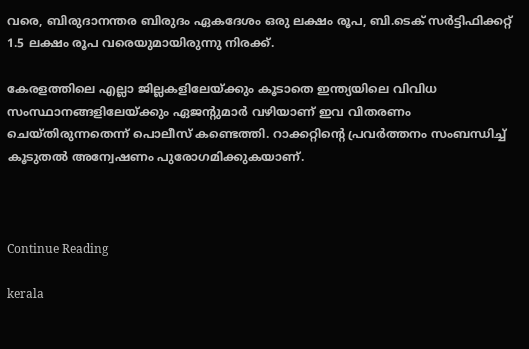വരെ, ബിരുദാനന്തര ബിരുദം ഏകദേശം ഒരു ലക്ഷം രൂപ, ബി.ടെക് സര്‍ട്ടിഫിക്കറ്റ് 1.5 ലക്ഷം രൂപ വരെയുമായിരുന്നു നിരക്ക്.

കേരളത്തിലെ എല്ലാ ജില്ലകളിലേയ്ക്കും കൂടാതെ ഇന്ത്യയിലെ വിവിധ സംസ്ഥാനങ്ങളിലേയ്ക്കും ഏജന്റുമാര്‍ വഴിയാണ് ഇവ വിതരണം ചെയ്തിരുന്നതെന്ന് പൊലീസ് കണ്ടെത്തി. റാക്കറ്റിന്റെ പ്രവര്‍ത്തനം സംബന്ധിച്ച് കൂടുതല്‍ അന്വേഷണം പുരോഗമിക്കുകയാണ്.



Continue Reading

kerala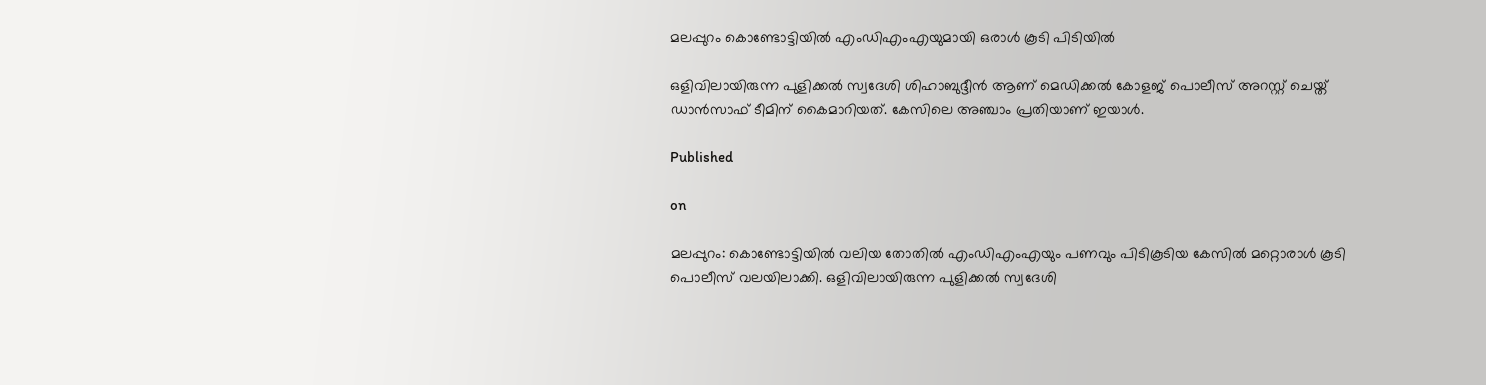മലപ്പുറം കൊണ്ടോട്ടിയില്‍ എംഡിഎംഎയുമായി ഒരാള്‍ കൂടി പിടിയില്‍

ഒളിവിലായിരുന്ന പുളിക്കല്‍ സ്വദേശി ശിഹാബുദ്ദീന്‍ ആണ് മെഡിക്കല്‍ കോളജ് പൊലീസ് അറസ്റ്റ് ചെയ്ത് ഡാന്‍സാഫ് ടീമിന് കൈമാറിയത്. കേസിലെ അഞ്ചാം പ്രതിയാണ് ഇയാള്‍.

Published

on

മലപ്പുറം: കൊണ്ടോട്ടിയില്‍ വലിയ തോതില്‍ എംഡിഎംഎയും പണവും പിടികൂടിയ കേസില്‍ മറ്റൊരാള്‍ കൂടി പൊലീസ് വലയിലാക്കി. ഒളിവിലായിരുന്ന പുളിക്കല്‍ സ്വദേശി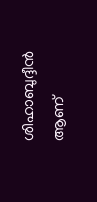ശിഹാബുദ്ദീന്‍ ആണ്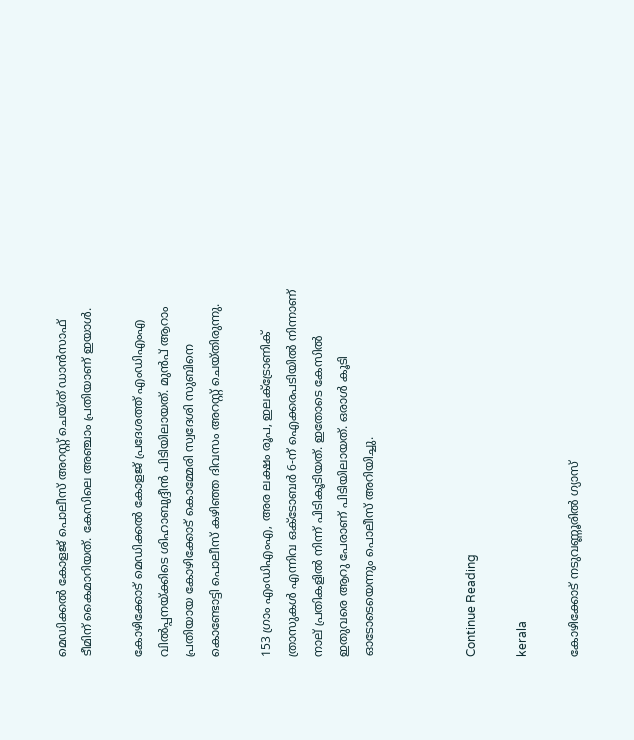മെഡിക്കല്‍ കോളജ് പൊലീസ് അറസ്റ്റ് ചെയ്ത് ഡാന്‍സാഫ് ടീമിന് കൈമാറിയത്. കേസിലെ അഞ്ചാം പ്രതിയാണ് ഇയാള്‍.

കോഴിക്കോട് മെഡിക്കല്‍ കോളജ് പ്രദേശത്ത് എംഡിഎംഎ വില്‍പ്പനയ്ക്കിടെ ശിഹാബുദ്ദീന്‍ പിടിയിലായത്. മുന്‍പ് ആറാം പ്രതിയായ കോഴിക്കോട് കൊമ്മേരി സ്വദേശി സുബിനെ കൊണ്ടോട്ടി പൊലീസ് കഴിഞ്ഞ ദിവസം അറസ്റ്റ് ചെയ്തിരുന്നു.

153 ഗ്രാം എംഡിഎംഎ, അര ലക്ഷം രൂപ, ഇലക്ട്രോണിക് ത്രാസുകള്‍ എന്നിവ ഒക്ടോബര്‍ 6-ന് ഐക്കരപടിയില്‍ നിന്നാണ് നാല് പ്രതികളില്‍ നിന്ന് പിടികൂടിയത്. ഇതോടെ കേസില്‍ ഇതുവരെ ആറു പേരാണ് പിടിയിലായത്. ഒരാള്‍ കൂടി ഓടോടെയെന്നും പൊലീസ് അറിയിച്ചു.



Continue Reading

kerala

കോഴിക്കോട് നടുവണ്ണൂരില്‍ ഗ്യാസ്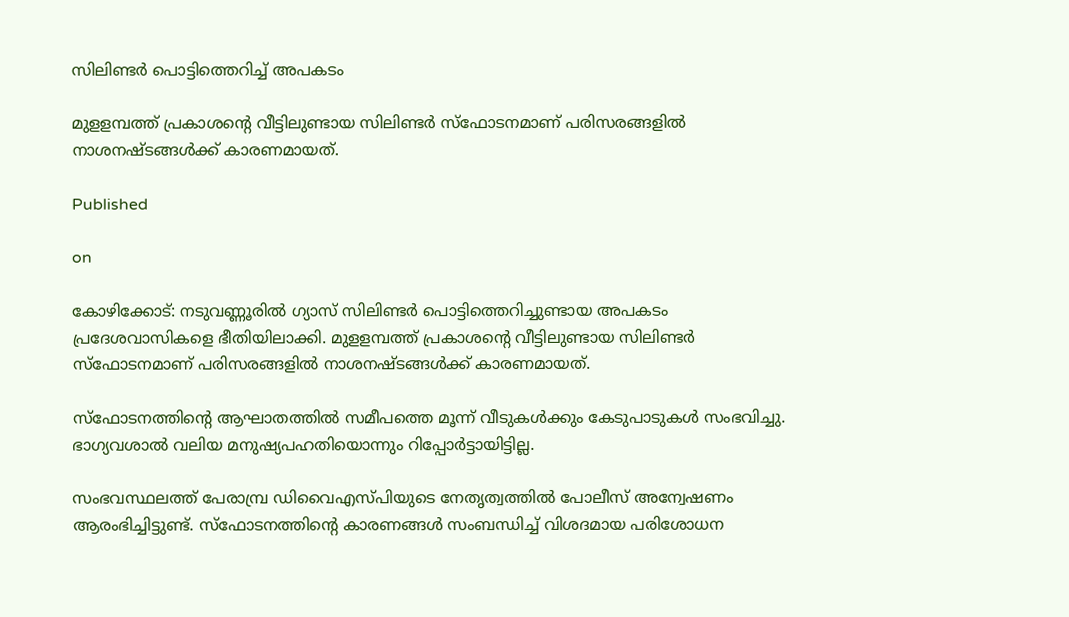സിലിണ്ടര്‍ പൊട്ടിത്തെറിച്ച് അപകടം

മുളളമ്പത്ത് പ്രകാശന്റെ വീട്ടിലുണ്ടായ സിലിണ്ടര്‍ സ്‌ഫോടനമാണ് പരിസരങ്ങളില്‍ നാശനഷ്ടങ്ങള്‍ക്ക് കാരണമായത്.

Published

on

കോഴിക്കോട്: നടുവണ്ണൂരില്‍ ഗ്യാസ് സിലിണ്ടര്‍ പൊട്ടിത്തെറിച്ചുണ്ടായ അപകടം പ്രദേശവാസികളെ ഭീതിയിലാക്കി. മുളളമ്പത്ത് പ്രകാശന്റെ വീട്ടിലുണ്ടായ സിലിണ്ടര്‍ സ്‌ഫോടനമാണ് പരിസരങ്ങളില്‍ നാശനഷ്ടങ്ങള്‍ക്ക് കാരണമായത്.

സ്‌ഫോടനത്തിന്റെ ആഘാതത്തില്‍ സമീപത്തെ മൂന്ന് വീടുകള്‍ക്കും കേടുപാടുകള്‍ സംഭവിച്ചു. ഭാഗ്യവശാല്‍ വലിയ മനുഷ്യപഹതിയൊന്നും റിപ്പോര്‍ട്ടായിട്ടില്ല.

സംഭവസ്ഥലത്ത് പേരാമ്പ്ര ഡിവൈഎസ്പിയുടെ നേതൃത്വത്തില്‍ പോലീസ് അന്വേഷണം ആരംഭിച്ചിട്ടുണ്ട്. സ്‌ഫോടനത്തിന്റെ കാരണങ്ങള്‍ സംബന്ധിച്ച് വിശദമായ പരിശോധന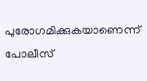പുരോഗമിക്കുകയാണെന്ന് പോലീസ്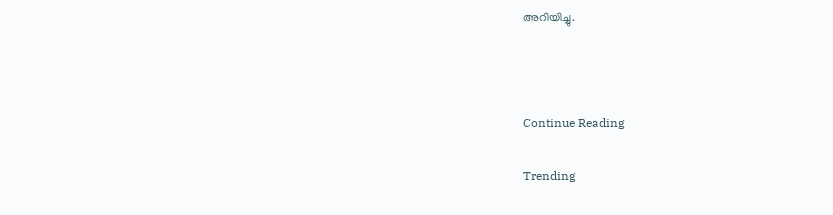അറിയിച്ചു.



Continue Reading

Trending